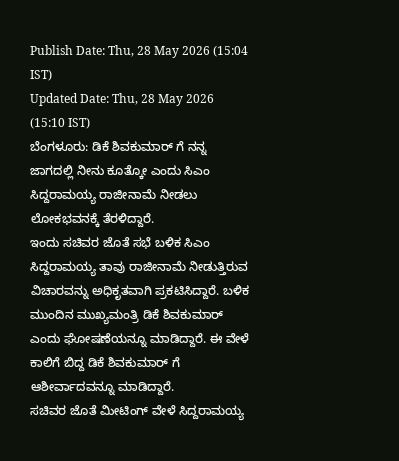Publish Date: Thu, 28 May 2026 (15:04 IST)
Updated Date: Thu, 28 May 2026 (15:10 IST)
ಬೆಂಗಳೂರು: ಡಿಕೆ ಶಿವಕುಮಾರ್ ಗೆ ನನ್ನ ಜಾಗದಲ್ಲಿ ನೀನು ಕೂತ್ಕೋ ಎಂದು ಸಿಎಂ ಸಿದ್ದರಾಮಯ್ಯ ರಾಜೀನಾಮೆ ನೀಡಲು ಲೋಕಭವನಕ್ಕೆ ತೆರಳಿದ್ದಾರೆ.
ಇಂದು ಸಚಿವರ ಜೊತೆ ಸಭೆ ಬಳಿಕ ಸಿಎಂ ಸಿದ್ದರಾಮಯ್ಯ ತಾವು ರಾಜೀನಾಮೆ ನೀಡುತ್ತಿರುವ ವಿಚಾರವನ್ನು ಅಧಿಕೃತವಾಗಿ ಪ್ರಕಟಿಸಿದ್ದಾರೆ. ಬಳಿಕ ಮುಂದಿನ ಮುಖ್ಯಮಂತ್ರಿ ಡಿಕೆ ಶಿವಕುಮಾರ್ ಎಂದು ಘೋಷಣೆಯನ್ನೂ ಮಾಡಿದ್ದಾರೆ. ಈ ವೇಳೆ ಕಾಲಿಗೆ ಬಿದ್ದ ಡಿಕೆ ಶಿವಕುಮಾರ್ ಗೆ ಆಶೀರ್ವಾದವನ್ನೂ ಮಾಡಿದ್ದಾರೆ.
ಸಚಿವರ ಜೊತೆ ಮೀಟಿಂಗ್ ವೇಳೆ ಸಿದ್ದರಾಮಯ್ಯ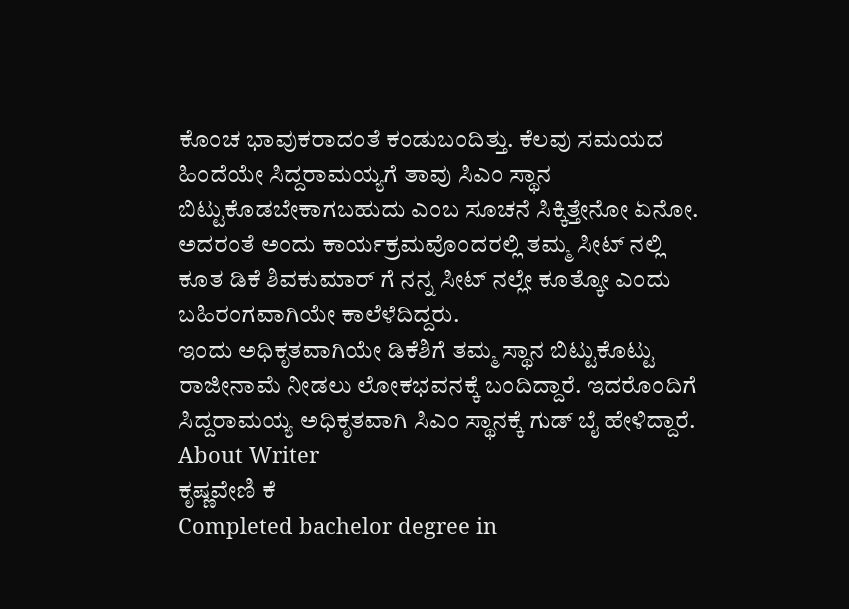ಕೊಂಚ ಭಾವುಕರಾದಂತೆ ಕಂಡುಬಂದಿತ್ತು. ಕೆಲವು ಸಮಯದ ಹಿಂದೆಯೇ ಸಿದ್ದರಾಮಯ್ಯಗೆ ತಾವು ಸಿಎಂ ಸ್ಥಾನ ಬಿಟ್ಟುಕೊಡಬೇಕಾಗಬಹುದು ಎಂಬ ಸೂಚನೆ ಸಿಕ್ಕಿತ್ತೇನೋ ಏನೋ. ಅದರಂತೆ ಅಂದು ಕಾರ್ಯಕ್ರಮವೊಂದರಲ್ಲಿ ತಮ್ಮ ಸೀಟ್ ನಲ್ಲಿ ಕೂತ ಡಿಕೆ ಶಿವಕುಮಾರ್ ಗೆ ನನ್ನ ಸೀಟ್ ನಲ್ಲೇ ಕೂತ್ಕೋ ಎಂದು ಬಹಿರಂಗವಾಗಿಯೇ ಕಾಲೆಳೆದಿದ್ದರು.
ಇಂದು ಅಧಿಕೃತವಾಗಿಯೇ ಡಿಕೆಶಿಗೆ ತಮ್ಮ ಸ್ಥಾನ ಬಿಟ್ಟುಕೊಟ್ಟು ರಾಜೀನಾಮೆ ನೀಡಲು ಲೋಕಭವನಕ್ಕೆ ಬಂದಿದ್ದಾರೆ. ಇದರೊಂದಿಗೆ ಸಿದ್ದರಾಮಯ್ಯ ಅಧಿಕೃತವಾಗಿ ಸಿಎಂ ಸ್ಥಾನಕ್ಕೆ ಗುಡ್ ಬೈ ಹೇಳಿದ್ದಾರೆ.
About Writer
ಕೃಷ್ಣವೇಣಿ ಕೆ
Completed bachelor degree in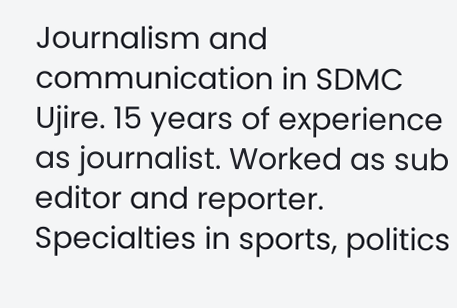Journalism and communication in SDMC Ujire. 15 years of experience as journalist. Worked as sub editor and reporter. Specialties in sports, politics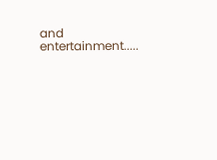and entertainment.....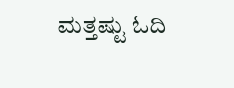ಮತ್ತಷ್ಟು ಓದಿ